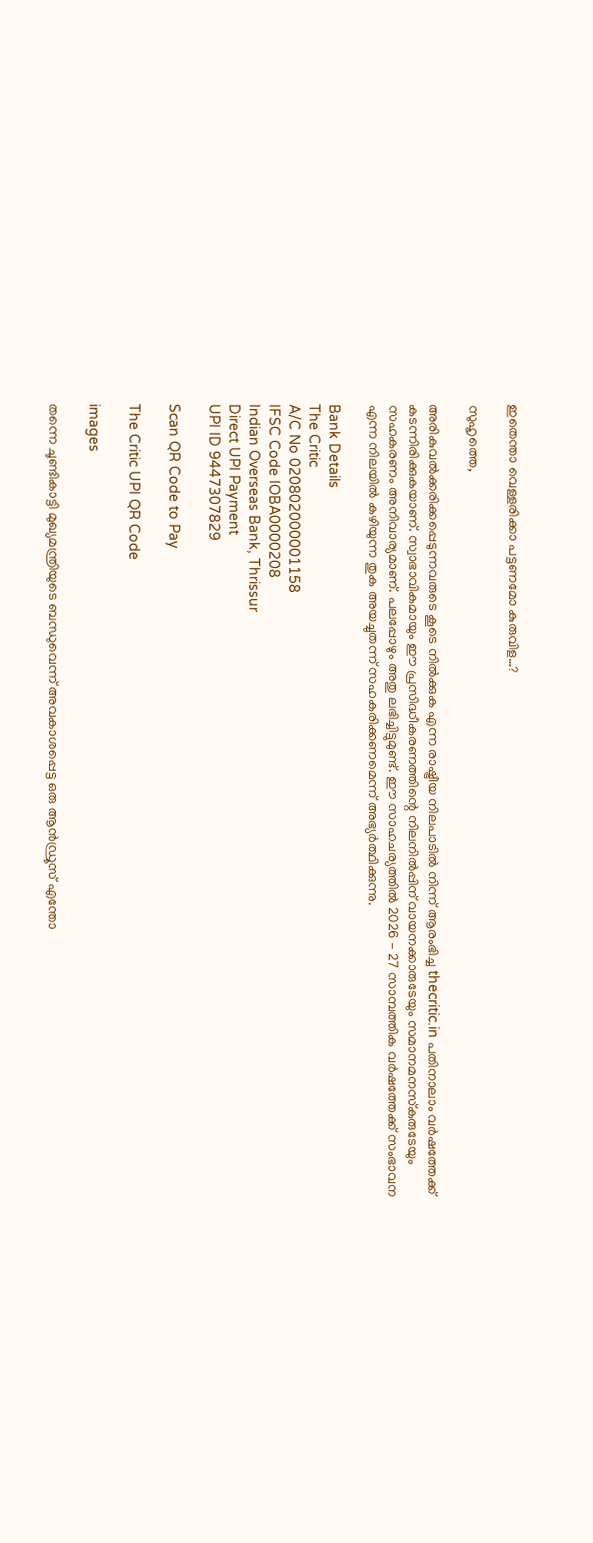ഇതെന്താ വെള്ളരിക്കാ പട്ടണമോ കുരുവിള…?

സുഹൃത്തെ,

അരികുവല്‍ക്കരിക്കപ്പെടുന്നവരുടെ കൂടെ നില്‍ക്കുക എന്ന രാഷ്ട്രീയ നിലപാടില്‍ നിന്ന് ആരംഭിച്ച thecritic.in പതിനാലാം വര്‍ഷത്തേക്ക് കടന്നിരിക്കുകയാണ്. സ്വാഭാവികമായും ഈ പ്രസിദ്ധീകരണത്തിന്റെ നിലനില്‍പ്പിന് വായനക്കാരുടേയും സമാനമനസ്‌കരുടേയും സഹകരണം അനിവാര്യമാണ്. പലപ്പോഴും അതു ലഭിച്ചിട്ടുമുണ്ട്. ഈ സാഹചര്യത്തില്‍ 2026 - 27 സാമ്പത്തിക വര്‍ഷത്തേക്ക് സംഭാവന എന്ന നിലയില്‍ കഴിയുന്ന തുക അയച്ചുതന്ന് സഹകരിക്കണമെന്ന് അഭ്യര്‍ത്ഥിക്കുന്നു.

Bank Details
The Critic
A/C No 020802000001158
IFSC Code IOBA0000208
Indian Overseas Bank, Thrissur
Direct UPI Payment
UPI ID 9447307829

Scan QR Code to Pay

The Critic UPI QR Code

images

തന്നെ ചൂണ്ടികാട്ടി മുഖ്യമന്ത്രിയുടെ ബന്ധുവെന്ന് അവകാശപ്പെട്ട ഒരു ആന്‍ഡ്രൂസ് എന്തോ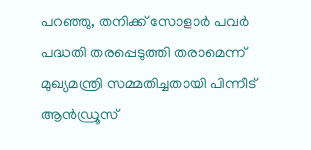പറഞ്ഞു, തനിക്ക് സോളാര്‍ പവര്‍ പദ്ധതി തരപ്പെടുത്തി തരാമെന്ന് മുഖ്യമന്ത്രി സമ്മതിച്ചതായി പിന്നീട് ആന്‍ഡ്രൂസ്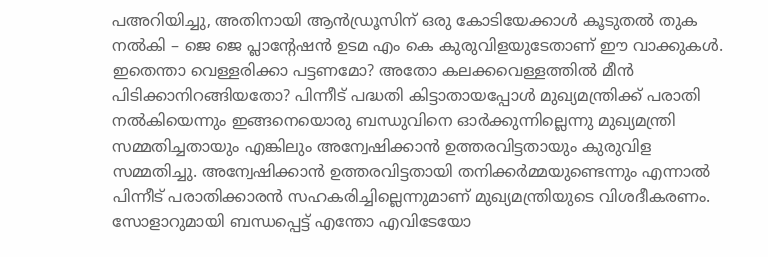പഅറിയിച്ചു, അതിനായി ആന്‍ഡ്രൂസിന് ഒരു കോടിയേക്കാള്‍ കൂടുതല്‍ തുക നല്‍കി – ജെ ജെ പ്ലാന്റേഷന്‍ ഉടമ എം കെ കുരുവിളയുടേതാണ് ഈ വാക്കുകള്‍. ഇതെന്താ വെള്ളരിക്കാ പട്ടണമോ? അതോ കലക്കവെള്ളത്തില്‍ മീന്‍ പിടിക്കാനിറങ്ങിയതോ? പിന്നീട് പദ്ധതി കിട്ടാതായപ്പോള്‍ മുഖ്യമന്ത്രിക്ക് പരാതി നല്‍കിയെന്നും ഇങ്ങനെയൊരു ബന്ധുവിനെ ഓര്‍ക്കുന്നില്ലെന്നു മുഖ്യമന്ത്രി സമ്മതിച്ചതായും എങ്കിലും അന്വേഷിക്കാന്‍ ഉത്തരവിട്ടതായും കുരുവിള സമ്മതിച്ചു. അന്വേഷിക്കാന്‍ ഉത്തരവിട്ടതായി തനിക്കര്‍മ്മയുണ്ടെന്നും എന്നാല്‍ പിന്നീട് പരാതിക്കാരന്‍ സഹകരിച്ചില്ലെന്നുമാണ് മുഖ്യമന്ത്രിയുടെ വിശദീകരണം.
സോളാറുമായി ബന്ധപ്പെട്ട് എന്തോ എവിടേയോ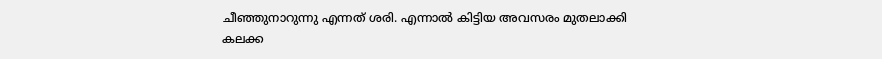ചീഞ്ഞുനാറുന്നു എന്നത് ശരി. എന്നാല്‍ കിട്ടിയ അവസരം മുതലാക്കി കലക്ക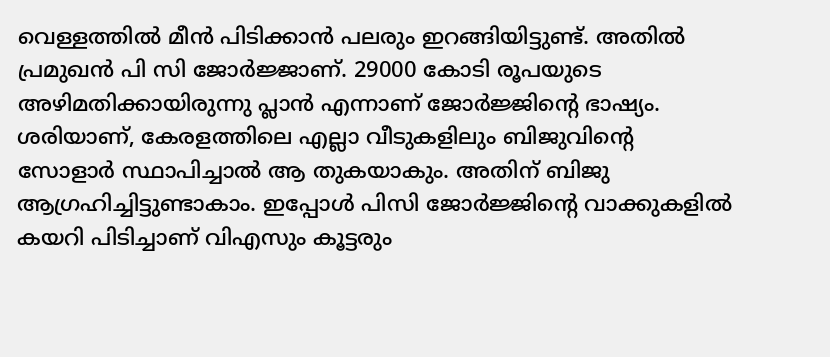വെള്ളത്തില്‍ മീന്‍ പിടിക്കാന്‍ പലരും ഇറങ്ങിയിട്ടുണ്ട്. അതില്‍ പ്രമുഖന്‍ പി സി ജോര്‍ജ്ജാണ്. 29000 കോടി രൂപയുടെ അഴിമതിക്കായിരുന്നു പ്ലാന്‍ എന്നാണ് ജോര്‍ജ്ജിന്റെ ഭാഷ്യം. ശരിയാണ്, കേരളത്തിലെ എല്ലാ വീടുകളിലും ബിജുവിന്റെ സോളാര്‍ സ്ഥാപിച്ചാല്‍ ആ തുകയാകും. അതിന് ബിജു ആഗ്രഹിച്ചിട്ടുണ്ടാകാം. ഇപ്പോള്‍ പിസി ജോര്‍ജ്ജിന്റെ വാക്കുകളില്‍ കയറി പിടിച്ചാണ് വിഎസും കൂട്ടരും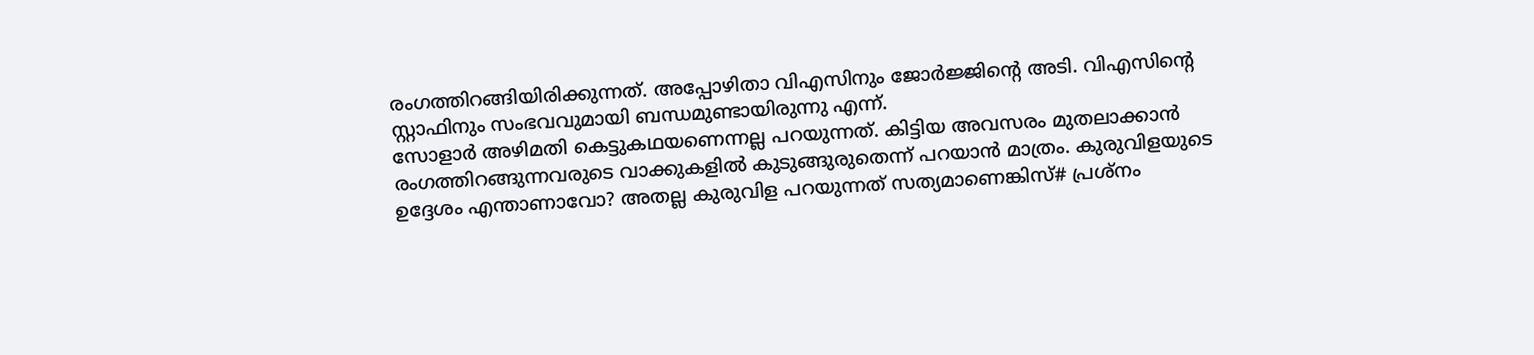രംഗത്തിറങ്ങിയിരിക്കുന്നത്. അപ്പോഴിതാ വിഎസിനും ജോര്‍ജ്ജിന്റെ അടി. വിഎസിന്റെ സ്റ്റാഫിനും സംഭവവുമായി ബന്ധമുണ്ടായിരുന്നു എന്ന്.
സോളാര്‍ അഴിമതി കെട്ടുകഥയണെന്നല്ല പറയുന്നത്. കിട്ടിയ അവസരം മുതലാക്കാന്‍ രംഗത്തിറങ്ങുന്നവരുടെ വാക്കുകളില്‍ കുടുങ്ങുരുതെന്ന് പറയാന്‍ മാത്രം. കുരുവിളയുടെ ഉദ്ദേശം എന്താണാവോ? അതല്ല കുരുവിള പറയുന്നത് സത്യമാണെങ്കിസ്# പ്രശ്‌നം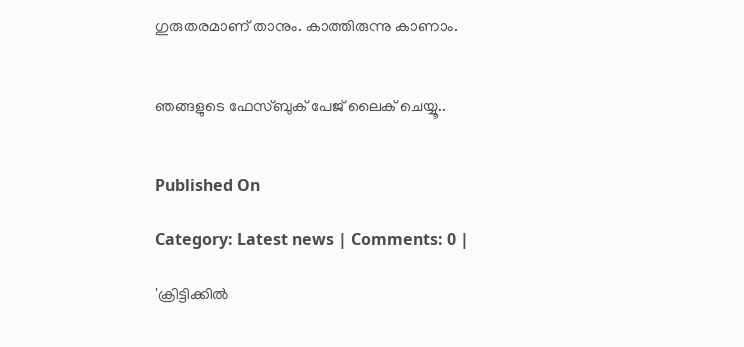ഗുരുതരമാണ് താനും. കാത്തിരുന്നു കാണാം.


ഞങ്ങളുടെ ഫേസ്ബുക് പേജ് ലൈക് ചെയ്യൂ..


Published On

Category: Latest news | Comments: 0 |

'ക്രിട്ടിക്കില്‍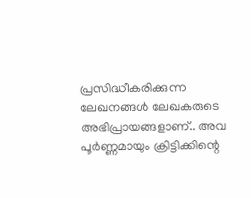പ്രസിദ്ധീകരിക്കുന്ന ലേഖനങ്ങള്‍ ലേഖകരുടെ അഭിപ്രായങ്ങളാണ്.. അവ പൂര്‍ണ്ണമായും ക്രിട്ടിക്കിന്റെ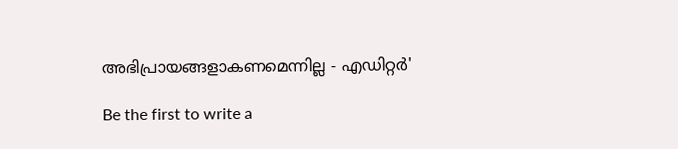അഭിപ്രായങ്ങളാകണമെന്നില്ല - എഡിറ്റര്‍'

Be the first to write a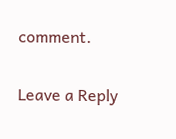comment.

Leave a Reply